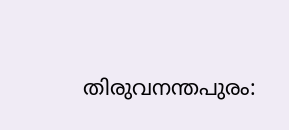തിരുവനന്തപുരം: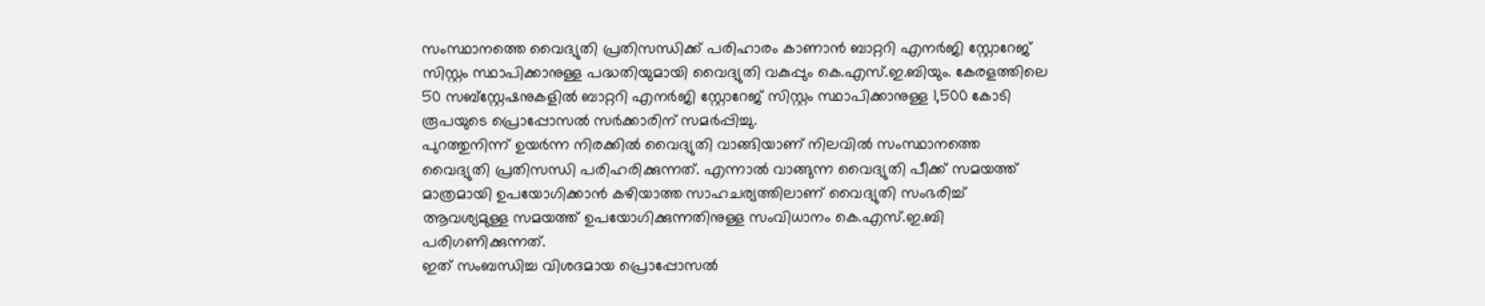സംസ്ഥാനത്തെ വൈദ്യുതി പ്രതിസന്ധിക്ക് പരിഹാരം കാണാൻ ബാറ്ററി എനർജി സ്റ്റോറേജ് സിസ്റ്റം സ്ഥാപിക്കാനുള്ള പദ്ധതിയുമായി വൈദ്യുതി വകുപ്പും കെ.എസ്.ഇ.ബിയും. കേരളത്തിലെ 50 സബ്സ്റ്റേഷനുകളിൽ ബാറ്ററി എനർജി സ്റ്റോറേജ് സിസ്റ്റം സ്ഥാപിക്കാനുള്ള 1,500 കോടി രൂപയുടെ പ്രൊപ്പോസൽ സർക്കാരിന് സമർപ്പിച്ചു.
പുറത്തുനിന്ന് ഉയർന്ന നിരക്കിൽ വൈദ്യുതി വാങ്ങിയാണ് നിലവിൽ സംസ്ഥാനത്തെ വൈദ്യുതി പ്രതിസന്ധി പരിഹരിക്കുന്നത്. എന്നാൽ വാങ്ങുന്ന വൈദ്യുതി പീക്ക് സമയത്ത് മാത്രമായി ഉപയോഗിക്കാൻ കഴിയാത്ത സാഹചര്യത്തിലാണ് വൈദ്യുതി സംഭരിച്ച് ആവശ്യമുള്ള സമയത്ത് ഉപയോഗിക്കുന്നതിനുള്ള സംവിധാനം കെ.എസ്.ഇ.ബി പരിഗണിക്കുന്നത്.
ഇത് സംബന്ധിച്ച വിശദമായ പ്രൊപ്പോസൽ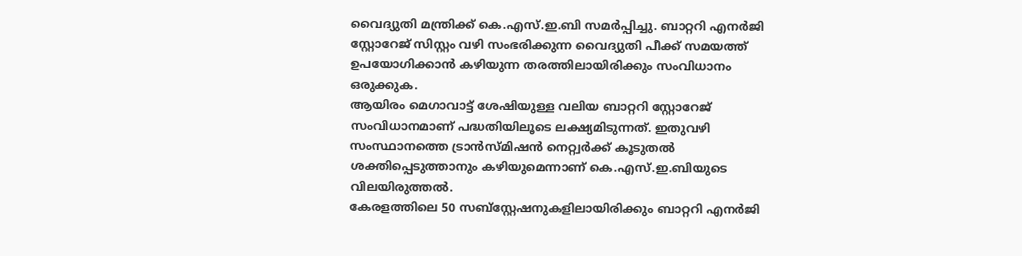വൈദ്യുതി മന്ത്രിക്ക് കെ.എസ്.ഇ.ബി സമർപ്പിച്ചു. ബാറ്ററി എനർജി സ്റ്റോറേജ് സിസ്റ്റം വഴി സംഭരിക്കുന്ന വൈദ്യുതി പീക്ക് സമയത്ത് ഉപയോഗിക്കാൻ കഴിയുന്ന തരത്തിലായിരിക്കും സംവിധാനം ഒരുക്കുക.
ആയിരം മെഗാവാട്ട് ശേഷിയുള്ള വലിയ ബാറ്ററി സ്റ്റോറേജ് സംവിധാനമാണ് പദ്ധതിയിലൂടെ ലക്ഷ്യമിടുന്നത്. ഇതുവഴി സംസ്ഥാനത്തെ ട്രാൻസ്മിഷൻ നെറ്റ്വർക്ക് കൂടുതൽ ശക്തിപ്പെടുത്താനും കഴിയുമെന്നാണ് കെ.എസ്.ഇ.ബിയുടെ വിലയിരുത്തൽ.
കേരളത്തിലെ 50 സബ്സ്റ്റേഷനുകളിലായിരിക്കും ബാറ്ററി എനർജി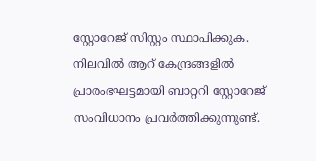സ്റ്റോറേജ് സിസ്റ്റം സ്ഥാപിക്കുക. നിലവിൽ ആറ് കേന്ദ്രങ്ങളിൽ പ്രാരംഭഘട്ടമായി ബാറ്ററി സ്റ്റോറേജ് സംവിധാനം പ്രവർത്തിക്കുന്നുണ്ട്.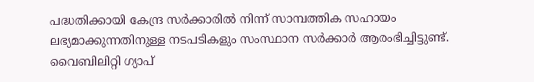പദ്ധതിക്കായി കേന്ദ്ര സർക്കാരിൽ നിന്ന് സാമ്പത്തിക സഹായം ലഭ്യമാക്കുന്നതിനുള്ള നടപടികളും സംസ്ഥാന സർക്കാർ ആരംഭിച്ചിട്ടുണ്ട്. വൈബിലിറ്റി ഗ്യാപ്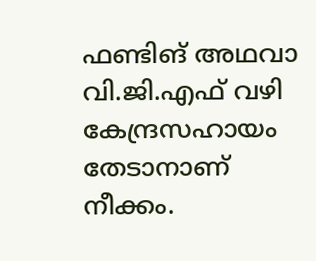ഫണ്ടിങ് അഥവാ വി.ജി.എഫ് വഴി കേന്ദ്രസഹായം തേടാനാണ് നീക്കം.